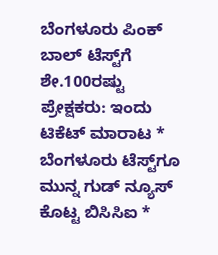ಬೆಂಗಳೂರು ಪಿಂಕ್‌ ಬಾಲ್‌ ಟೆಸ್ಟ್‌ಗೆ ಶೇ.100ರಷ್ಟು ಪ್ರೇಕ್ಷಕರು: ಇಂದು ಟಿಕೆಟ್‌ ಮಾರಾಟ * ಬೆಂಗಳೂರು ಟೆಸ್ಟ್‌ಗೂ ಮುನ್ನ ಗುಡ್‌ ನ್ಯೂಸ್ ಕೊಟ್ಟ ಬಿಸಿಸಿಐ *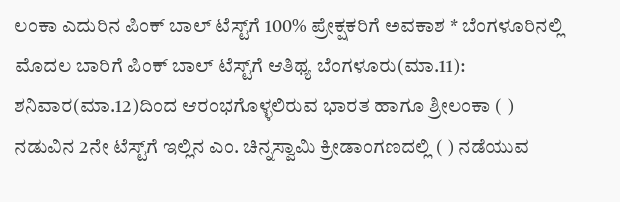ಲಂಕಾ ಎದುರಿನ ಪಿಂಕ್ ಬಾಲ್ ಟೆಸ್ಟ್‌ಗೆ 100% ಪ್ರೇಕ್ಷಕರಿಗೆ ಅವಕಾಶ * ಬೆಂಗಳೂರಿನಲ್ಲಿ ಮೊದಲ ಬಾರಿಗೆ ಪಿಂಕ್ ಬಾಲ್ ಟೆಸ್ಟ್‌ಗೆ ಆತಿಥ್ಯ ಬೆಂಗಳೂರು(ಮಾ.11): ಶನಿವಾರ(ಮಾ.12)ದಿಂದ ಆರಂಭಗೊಳ್ಳಲಿರುವ ಭಾರತ ಹಾಗೂ ಶ್ರೀಲಂಕಾ ( ) ನಡುವಿನ 2ನೇ ಟೆಸ್ಟ್‌ಗೆ ಇಲ್ಲಿನ ಎಂ. ಚಿನ್ನಸ್ವಾಮಿ ಕ್ರೀಡಾಂಗಣದಲ್ಲಿ ( ) ನಡೆಯುವ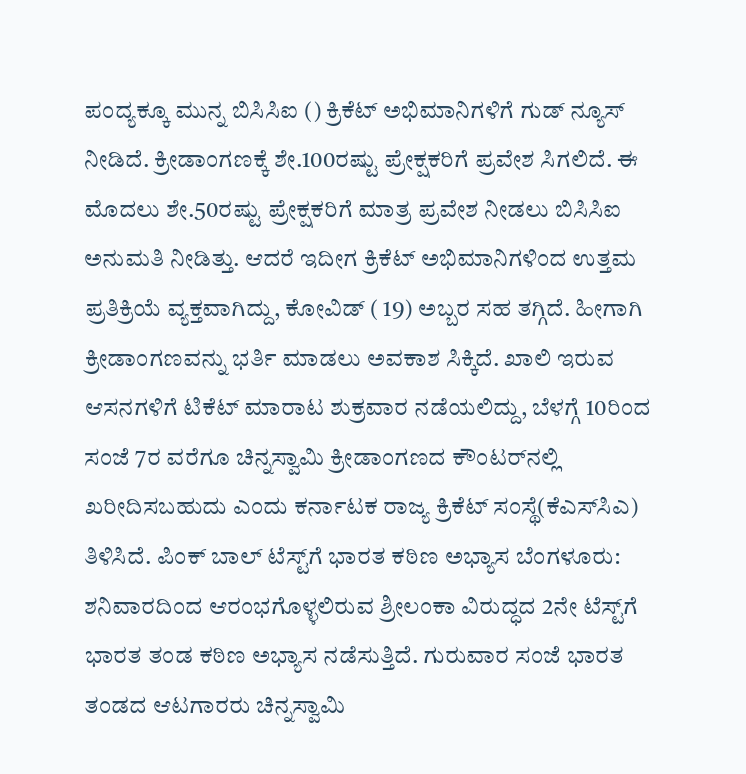ಪಂದ್ಯಕ್ಕೂ ಮುನ್ನ ಬಿಸಿಸಿಐ () ಕ್ರಿಕೆಟ್ ಅಭಿಮಾನಿಗಳಿಗೆ ಗುಡ್‌ ನ್ಯೂಸ್ ನೀಡಿದೆ. ಕ್ರೀಡಾಂಗಣಕ್ಕೆ ಶೇ.100ರಷ್ಟು ಪ್ರೇಕ್ಷಕರಿಗೆ ಪ್ರವೇಶ ಸಿಗಲಿದೆ. ಈ ಮೊದಲು ಶೇ.50ರಷ್ಟು ಪ್ರೇಕ್ಷಕರಿಗೆ ಮಾತ್ರ ಪ್ರವೇಶ ನೀಡಲು ಬಿಸಿಸಿಐ ಅನುಮತಿ ನೀಡಿತ್ತು. ಆದರೆ ಇದೀಗ ಕ್ರಿಕೆಟ್ ಅಭಿಮಾನಿಗಳಿಂದ ಉತ್ತಮ ಪ್ರತಿಕ್ರಿಯೆ ವ್ಯಕ್ತವಾಗಿದ್ದು, ಕೋವಿಡ್‌ ( 19) ಅಬ್ಬರ ಸಹ ತಗ್ಗಿದೆ. ಹೀಗಾಗಿ ಕ್ರೀಡಾಂಗಣವನ್ನು ಭರ್ತಿ ಮಾಡಲು ಅವಕಾಶ ಸಿಕ್ಕಿದೆ. ಖಾಲಿ ಇರುವ ಆಸನಗಳಿಗೆ ಟಿಕೆಟ್‌ ಮಾರಾಟ ಶುಕ್ರವಾರ ನಡೆಯಲಿದ್ದು, ಬೆಳಗ್ಗೆ 10ರಿಂದ ಸಂಜೆ 7ರ ವರೆಗೂ ಚಿನ್ನಸ್ವಾಮಿ ಕ್ರೀಡಾಂಗಣದ ಕೌಂಟರ್‌ನಲ್ಲಿ ಖರೀದಿಸಬಹುದು ಎಂದು ಕರ್ನಾಟಕ ರಾಜ್ಯ ಕ್ರಿಕೆಟ್‌ ಸಂಸ್ಥೆ(ಕೆಎಸ್‌ಸಿಎ) ತಿಳಿಸಿದೆ. ಪಿಂಕ್‌ ಬಾಲ್‌ ಟೆಸ್ಟ್‌ಗೆ ಭಾರತ ಕಠಿಣ ಅಭ್ಯಾಸ ಬೆಂಗಳೂರು: ಶನಿವಾರದಿಂದ ಆರಂಭಗೊಳ್ಳಲಿರುವ ಶ್ರೀಲಂಕಾ ವಿರುದ್ಧದ 2ನೇ ಟೆಸ್ಟ್‌ಗೆ ಭಾರತ ತಂಡ ಕಠಿಣ ಅಭ್ಯಾಸ ನಡೆಸುತ್ತಿದೆ. ಗುರುವಾರ ಸಂಜೆ ಭಾರತ ತಂಡದ ಆಟಗಾರರು ಚಿನ್ನಸ್ವಾಮಿ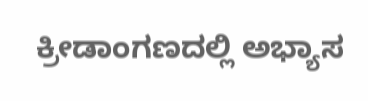ಕ್ರೀಡಾಂಗಣದಲ್ಲಿ ಅಭ್ಯಾಸ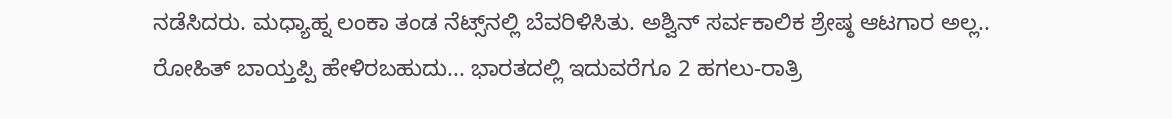ನಡೆಸಿದರು. ಮಧ್ಯಾಹ್ನ ಲಂಕಾ ತಂಡ ನೆಟ್ಸ್‌ನಲ್ಲಿ ಬೆವರಿಳಿಸಿತು. ಅಶ್ವಿನ್‌ ಸರ್ವಕಾಲಿಕ ಶ್ರೇಷ್ಠ ಆಟಗಾರ ಅಲ್ಲ.. ರೋಹಿತ್‌ ಬಾಯ್ತಪ್ಪಿ ಹೇಳಿರಬಹುದು... ಭಾರತದಲ್ಲಿ ಇದುವರೆಗೂ 2 ಹಗಲು-ರಾತ್ರಿ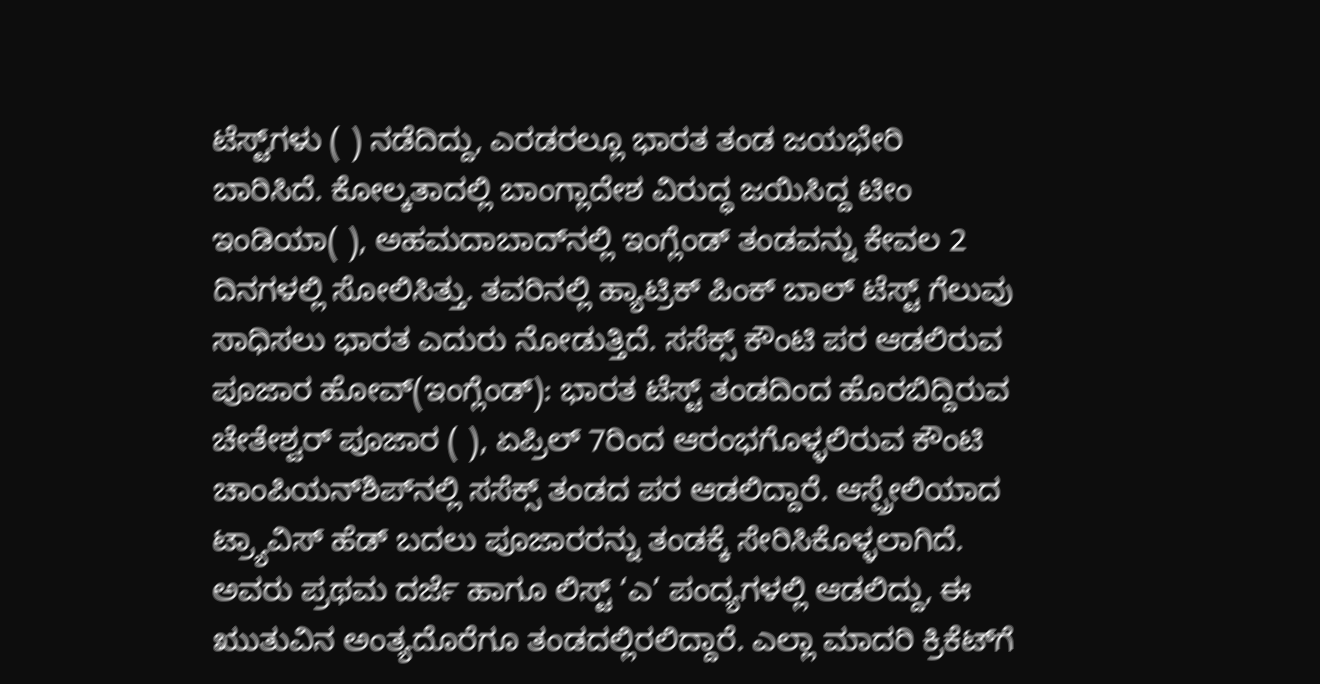ಟೆಸ್ಟ್‌ಗಳು ( ) ನಡೆದಿದ್ದು, ಎರಡರಲ್ಲೂ ಭಾರತ ತಂಡ ಜಯಭೇರಿ ಬಾರಿಸಿದೆ. ಕೋಲ್ಕತಾದಲ್ಲಿ ಬಾಂಗ್ಲಾದೇಶ ವಿರುದ್ಧ ಜಯಿಸಿದ್ದ ಟೀಂ ಇಂಡಿಯಾ( ), ಅಹಮದಾಬಾದ್‌ನಲ್ಲಿ ಇಂಗ್ಲೆಂಡ್‌ ತಂಡವನ್ನು ಕೇವಲ 2 ದಿನಗಳಲ್ಲಿ ಸೋಲಿಸಿತ್ತು. ತವರಿನಲ್ಲಿ ಹ್ಯಾಟ್ರಿಕ್‌ ಪಿಂಕ್‌ ಬಾಲ್‌ ಟೆಸ್ಟ್‌ ಗೆಲುವು ಸಾಧಿಸಲು ಭಾರತ ಎದುರು ನೋಡುತ್ತಿದೆ. ಸಸೆಕ್ಸ್‌ ಕೌಂಟಿ ಪರ ಆಡಲಿರುವ ಪೂಜಾರ ಹೋವ್‌(ಇಂಗ್ಲೆಂಡ್‌): ಭಾರತ ಟೆಸ್ಟ್‌ ತಂಡದಿಂದ ಹೊರಬಿದ್ದಿರುವ ಚೇತೇಶ್ವರ್‌ ಪೂಜಾರ ( ), ಏಪ್ರಿಲ್ 7ರಿಂದ ಆರಂಭಗೊಳ್ಳಲಿರುವ ಕೌಂಟಿ ಚಾಂಪಿಯನ್‌ಶಿಪ್‌ನಲ್ಲಿ ಸಸೆಕ್ಸ್‌ ತಂಡದ ಪರ ಆಡಲಿದ್ದಾರೆ. ಆಸ್ಪ್ರೇಲಿಯಾದ ಟ್ರ್ಯಾವಿಸ್‌ ಹೆಡ್‌ ಬದಲು ಪೂಜಾರರನ್ನು ತಂಡಕ್ಕೆ ಸೇರಿಸಿಕೊಳ್ಳಲಾಗಿದೆ. ಅವರು ಪ್ರಥಮ ದರ್ಜೆ ಹಾಗೂ ಲಿಸ್ಟ್‌ ‘ಎ’ ಪಂದ್ಯಗಳಲ್ಲಿ ಆಡಲಿದ್ದು, ಈ ಋುತುವಿನ ಅಂತ್ಯದೊರೆಗೂ ತಂಡದಲ್ಲಿರಲಿದ್ದಾರೆ. ಎಲ್ಲಾ ಮಾದರಿ ಕ್ರಿಕೆಟ್‌ಗೆ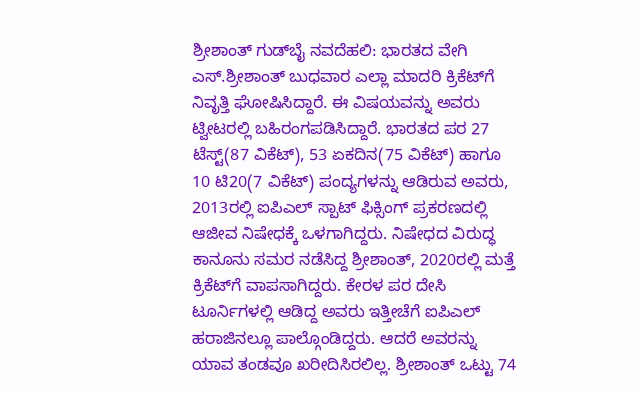ಶ್ರೀಶಾಂತ್‌ ಗುಡ್‌ಬೈ ನವದೆಹಲಿ: ಭಾರತದ ವೇಗಿ ಎಸ್‌.ಶ್ರೀಶಾಂತ್‌ ಬುಧವಾರ ಎಲ್ಲಾ ಮಾದರಿ ಕ್ರಿಕೆಟ್‌ಗೆ ನಿವೃತ್ತಿ ಘೋಷಿಸಿದ್ದಾರೆ. ಈ ವಿಷಯವನ್ನು ಅವರು ಟ್ವೀಟರಲ್ಲಿ ಬಹಿರಂಗಪಡಿಸಿದ್ದಾರೆ. ಭಾರತದ ಪರ 27 ಟೆಸ್ಟ್‌(87 ವಿಕೆಟ್‌), 53 ಏಕದಿನ(75 ವಿಕೆಟ್‌) ಹಾಗೂ 10 ಟಿ20(7 ವಿಕೆಟ್‌) ಪಂದ್ಯಗಳನ್ನು ಆಡಿರುವ ಅವರು, 2013ರಲ್ಲಿ ಐಪಿಎಲ್‌ ಸ್ಪಾಟ್‌ ಫಿಕ್ಸಿಂಗ್‌ ಪ್ರಕರಣದಲ್ಲಿ ಆಜೀವ ನಿಷೇಧಕ್ಕೆ ಒಳಗಾಗಿದ್ದರು. ನಿಷೇಧದ ವಿರುದ್ಧ ಕಾನೂನು ಸಮರ ನಡೆಸಿದ್ದ ಶ್ರೀಶಾಂತ್‌, 2020ರಲ್ಲಿ ಮತ್ತೆ ಕ್ರಿಕೆಟ್‌ಗೆ ವಾಪಸಾಗಿದ್ದರು. ಕೇರಳ ಪರ ದೇಸಿ ಟೂರ್ನಿಗಳಲ್ಲಿ ಆಡಿದ್ದ ಅವರು ಇತ್ತೀಚೆಗೆ ಐಪಿಎಲ್‌ ಹರಾಜಿನಲ್ಲೂ ಪಾಲ್ಗೊಂಡಿದ್ದರು. ಆದರೆ ಅವರನ್ನು ಯಾವ ತಂಡವೂ ಖರೀದಿಸಿರಲಿಲ್ಲ. ಶ್ರೀಶಾಂತ್‌ ಒಟ್ಟು 74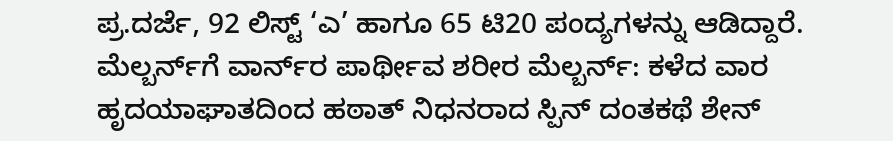ಪ್ರ.ದರ್ಜೆ, 92 ಲಿಸ್ಟ್‌ ‘ಎ’ ಹಾಗೂ 65 ಟಿ20 ಪಂದ್ಯಗಳನ್ನು ಆಡಿದ್ದಾರೆ. ಮೆಲ್ಬರ್ನ್‌ಗೆ ವಾರ್ನ್‌ರ ಪಾರ್ಥೀವ ಶರೀರ ಮೆಲ್ಬರ್ನ್‌: ಕಳೆದ ವಾರ ಹೃದಯಾಘಾತದಿಂದ ಹಠಾತ್‌ ನಿಧನರಾದ ಸ್ಪಿನ್‌ ದಂತಕಥೆ ಶೇನ್‌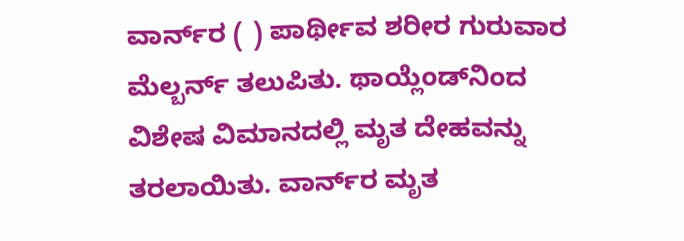ವಾರ್ನ್‌ರ ( ) ಪಾರ್ಥೀವ ಶರೀರ ಗುರುವಾರ ಮೆಲ್ಬರ್ನ್‌ ತಲುಪಿತು. ಥಾಯ್ಲೆಂಡ್‌ನಿಂದ ವಿಶೇಷ ವಿಮಾನದಲ್ಲಿ ಮೃತ ದೇಹವನ್ನು ತರಲಾಯಿತು. ವಾರ್ನ್‌ರ ಮೃತ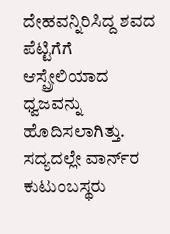ದೇಹವನ್ನಿರಿಸಿದ್ದ ಶವದ ಪೆಟ್ಟಿಗೆಗೆ ಆಸ್ಪ್ರೇಲಿಯಾದ ಧ್ವಜವನ್ನು ಹೊದಿಸಲಾಗಿತ್ತು. ಸದ್ಯದಲ್ಲೇ ವಾರ್ನ್‌ರ ಕುಟುಂಬಸ್ಥರು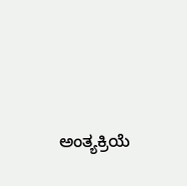ಅಂತ್ಯಕ್ರಿಯೆ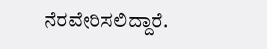ನೆರವೇರಿಸಲಿದ್ದಾರೆ.